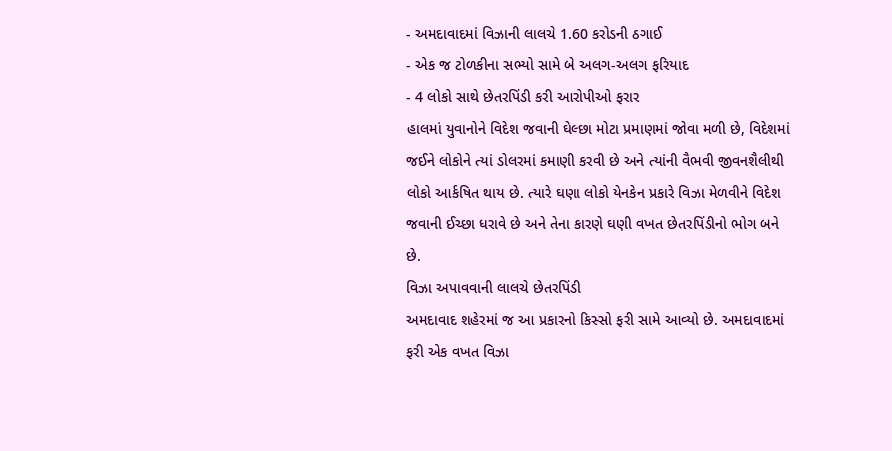- અમદાવાદમાં વિઝાની લાલચે 1.60 કરોડની ઠગાઈ
- એક જ ટોળકીના સભ્યો સામે બે અલગ-અલગ ફરિયાદ
- 4 લોકો સાથે છેતરપિંડી કરી આરોપીઓ ફરાર
હાલમાં યુવાનોને વિદેશ જવાની ઘેલ્છા મોટા પ્રમાણમાં જોવા મળી છે, વિદેશમાં જઈને લોકોને ત્યાં ડોલરમાં કમાણી કરવી છે અને ત્યાંની વૈભવી જીવનશૈલીથી લોકો આર્કષિત થાય છે. ત્યારે ઘણા લોકો યેનકેન પ્રકારે વિઝા મેળવીને વિદેશ જવાની ઈચ્છા ધરાવે છે અને તેના કારણે ઘણી વખત છેતરપિંડીનો ભોગ બને છે.
વિઝા અપાવવાની લાલચે છેતરપિંડી
અમદાવાદ શહેરમાં જ આ પ્રકારનો કિસ્સો ફરી સામે આવ્યો છે. અમદાવાદમાં ફરી એક વખત વિઝા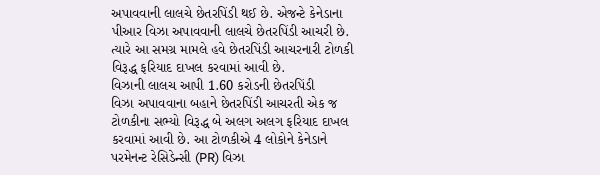અપાવવાની લાલચે છેતરપિંડી થઈ છે. એજન્ટે કેનેડાના પીઆર વિઝા અપાવવાની લાલચે છેતરપિંડી આચરી છે. ત્યારે આ સમગ્ર મામલે હવે છેતરપિંડી આચરનારી ટોળકી વિરૂદ્ધ ફરિયાદ દાખલ કરવામાં આવી છે.
વિઝાની લાલચ આપી 1.60 કરોડની છેતરપિંડી
વિઝા અપાવવાના બહાને છેતરપિંડી આચરતી એક જ ટોળકીના સભ્યો વિરૂદ્ધ બે અલગ અલગ ફરિયાદ દાખલ કરવામાં આવી છે. આ ટોળકીએ 4 લોકોને કેનેડાને પરમેનન્ટ રેસિડેન્સી (PR) વિઝા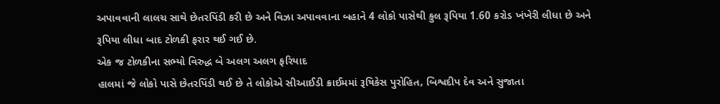અપાવવાની લાલચ સાથે છેતરપિંડી કરી છે અને વિઝા અપાવવાના બહાને 4 લોકો પાસેથી કુલ રૂપિયા 1.60 કરોડ ખંખેરી લીધા છે અને રૂપિયા લીધા બાદ ટોળકી ફરાર થઈ ગઈ છે.
એક જ ટોળકીના સભ્યો વિરુદ્ધ બે અલગ અલગ ફરિયાદ
હાલમાં જે લોકો પાસે છેતરપિંડી થઈ છે તે લોકોએ સીઆઈડી ક્રાઈમમાં રૂષિકેસ પુરોહિત, બિશ્વદીપ દેવ અને સુજાતા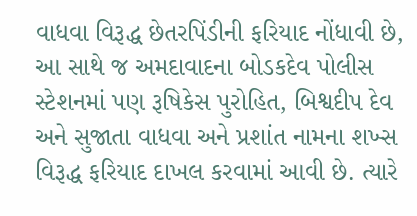વાધવા વિરૂદ્ધ છેતરપિંડીની ફરિયાદ નોંધાવી છે, આ સાથે જ અમદાવાદના બોડકદેવ પોલીસ સ્ટેશનમાં પણ રૂષિકેસ પુરોહિત, બિશ્વદીપ દેવ અને સુજાતા વાધવા અને પ્રશાંત નામના શખ્સ વિરૂદ્ધ ફરિયાદ દાખલ કરવામાં આવી છે. ત્યારે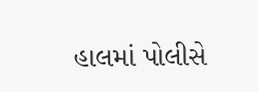હાલમાં પોલીસે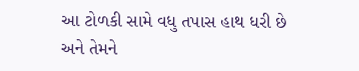આ ટોળકી સામે વધુ તપાસ હાથ ધરી છે અને તેમને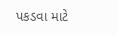પકડવા માટે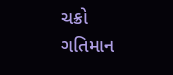ચક્રો ગતિમાન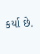કર્યા છે.